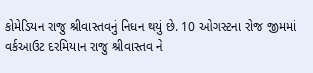કોમેડિયન રાજુ શ્રીવાસ્તવનું નિધન થયું છે. 10 ઓગસ્ટના રોજ જીમમાં વર્કઆઉટ દરમિયાન રાજુ શ્રીવાસ્તવ ને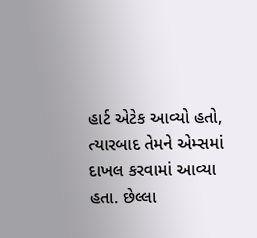હાર્ટ એટેક આવ્યો હતો, ત્યારબાદ તેમને એમ્સમાં દાખલ કરવામાં આવ્યા હતા. છેલ્લા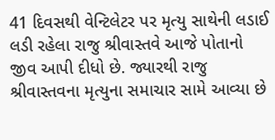41 દિવસથી વેન્ટિલેટર પર મૃત્યુ સાથેની લડાઈ લડી રહેલા રાજુ શ્રીવાસ્તવે આજે પોતાનો જીવ આપી દીધો છે. જ્યારથી રાજુ શ્રીવાસ્તવના મૃત્યુના સમાચાર સામે આવ્યા છે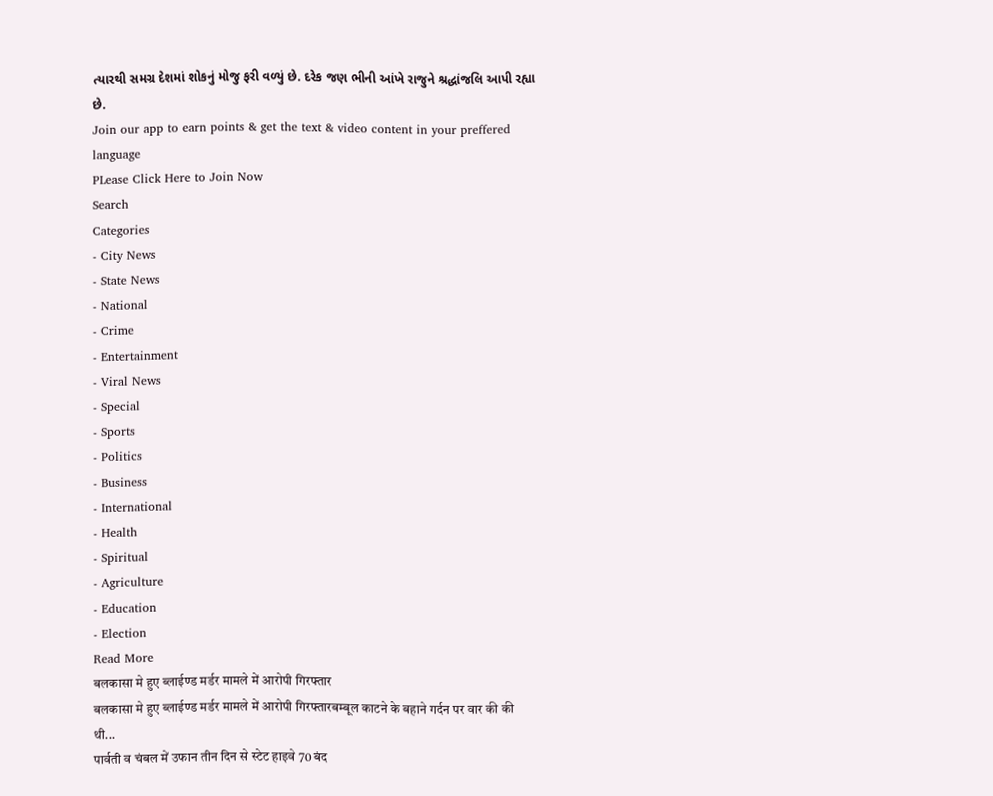ત્યારથી સમગ્ર દેશમાં શોકનું મોજુ ફરી વળ્યું છે. દરેક જણ ભીની આંખે રાજુને શ્રદ્ધાંજલિ આપી રહ્યા છે.
Join our app to earn points & get the text & video content in your preffered language
PLease Click Here to Join Now
Search
Categories
- City News
- State News
- National
- Crime
- Entertainment
- Viral News
- Special
- Sports
- Politics
- Business
- International
- Health
- Spiritual
- Agriculture
- Education
- Election
Read More
बलकासा मे हुए ब्लाईण्ड मर्डर मामले में आरोपी गिरफ्तार
बलकासा मे हुए ब्लाईण्ड मर्डर मामले में आरोपी गिरफ्तारबम्बूल काटने के बहाने गर्दन पर वार की की थी...
पार्वती व चंबल में उफान तीन दिन से स्टेट हाइवे 70 बंद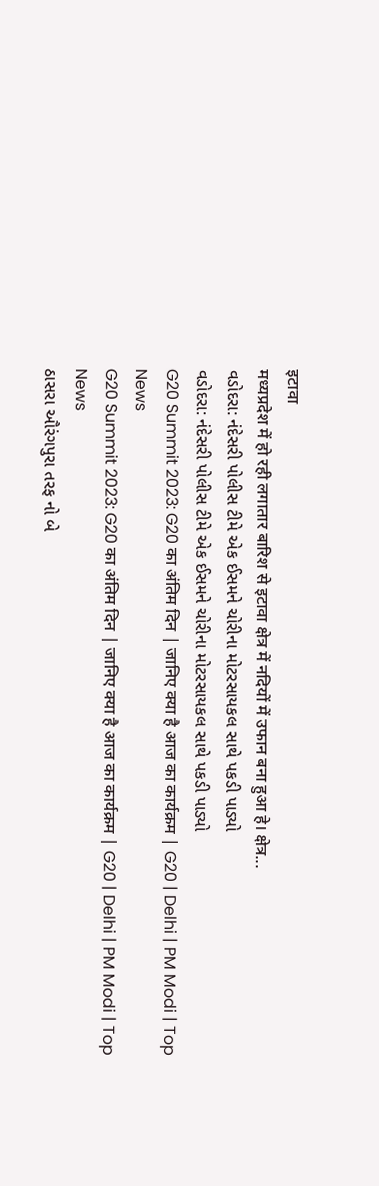इटावा
मध्यप्रदेश में हो रही लगातार बारिश से इटावा क्षेत्र में नदियों में उफान बना हुआ हे। क्षेत्र...
વડોદરા: નંદેસરી પોલીસ ટીમે એક ઈસમને ચોરીના મોટરસાયકલ સાથે પકડી પાડ્યો
વડોદરા: નંદેસરી પોલીસ ટીમે એક ઈસમને ચોરીના મોટરસાયકલ સાથે પકડી પાડ્યો
G20 Summit 2023: G20 का अंतिम दिन | जानिए क्या है आज का कार्यक्रम | G20 | Delhi | PM Modi | Top News
G20 Summit 2023: G20 का अंतिम दिन | जानिए क्या है आज का कार्यक्रम | G20 | Delhi | PM Modi | Top News
ઠાસરા ઔરંગપુરા તરફ નો બે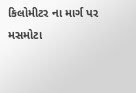કિલોમીટર ના માર્ગ પર મસમોટા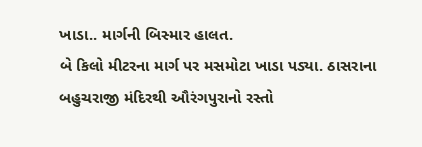ખાડા.. માર્ગની બિસ્માર હાલત.
બે કિલો મીટરના માર્ગ પર મસમોટા ખાડા પડ્યા. ઠાસરાના બહુચરાજી મંદિરથી ઔરંગપુરાનો રસ્તો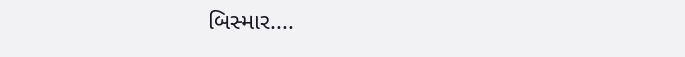બિસ્માર....